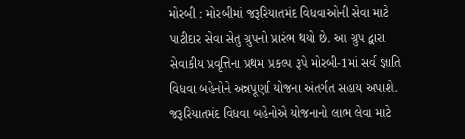મોરબી : મોરબીમાં જરૂરિયાતમંદ વિધવાઓની સેવા માટે પાટીદાર સેવા સેતુ ગ્રુપનો પ્રારંભ થયો છે. આ ગ્રુપ દ્વારા સેવાકીય પ્રવૃત્તિના પ્રથમ પ્રકલ્પ રૂપે મોરબી-1માં સર્વ જ્ઞાતિ વિધવા બહેનોને અન્નપૂર્ણા યોજના અંતર્ગત સહાય અપાશે. જરૂરિયાતમંદ વિધવા બહેનોએ યોજનાનો લાભ લેવા માટે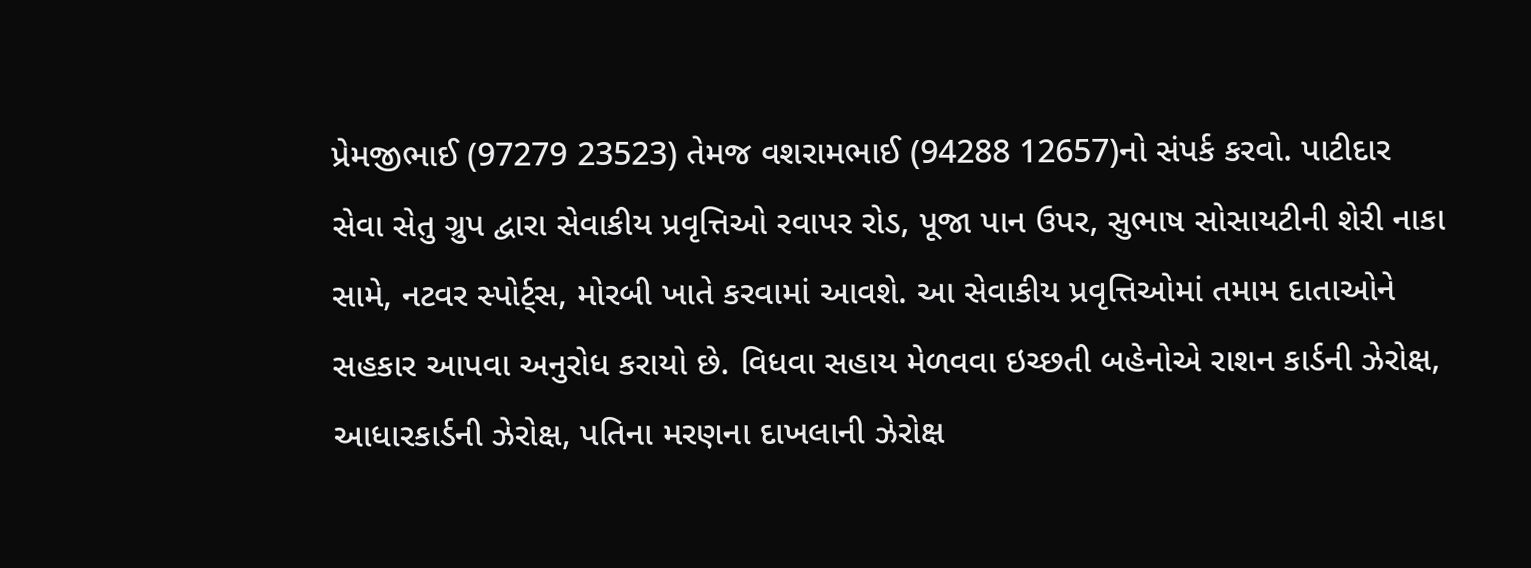પ્રેમજીભાઈ (97279 23523) તેમજ વશરામભાઈ (94288 12657)નો સંપર્ક કરવો. પાટીદાર સેવા સેતુ ગ્રુપ દ્વારા સેવાકીય પ્રવૃત્તિઓ રવાપર રોડ, પૂજા પાન ઉપર, સુભાષ સોસાયટીની શેરી નાકા સામે, નટવર સ્પોર્ટ્સ, મોરબી ખાતે કરવામાં આવશે. આ સેવાકીય પ્રવૃત્તિઓમાં તમામ દાતાઓને સહકાર આપવા અનુરોધ કરાયો છે. વિધવા સહાય મેળવવા ઇચ્છતી બહેનોએ રાશન કાર્ડની ઝેરોક્ષ, આધારકાર્ડની ઝેરોક્ષ, પતિના મરણના દાખલાની ઝેરોક્ષ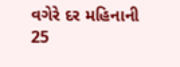વગેરે દર મહિનાની 25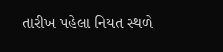તારીખ પહેલા નિયત સ્થળે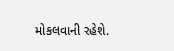મોકલવાની રહેશે.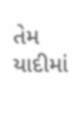તેમ યાદીમાં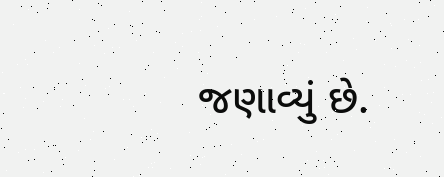જણાવ્યું છે.